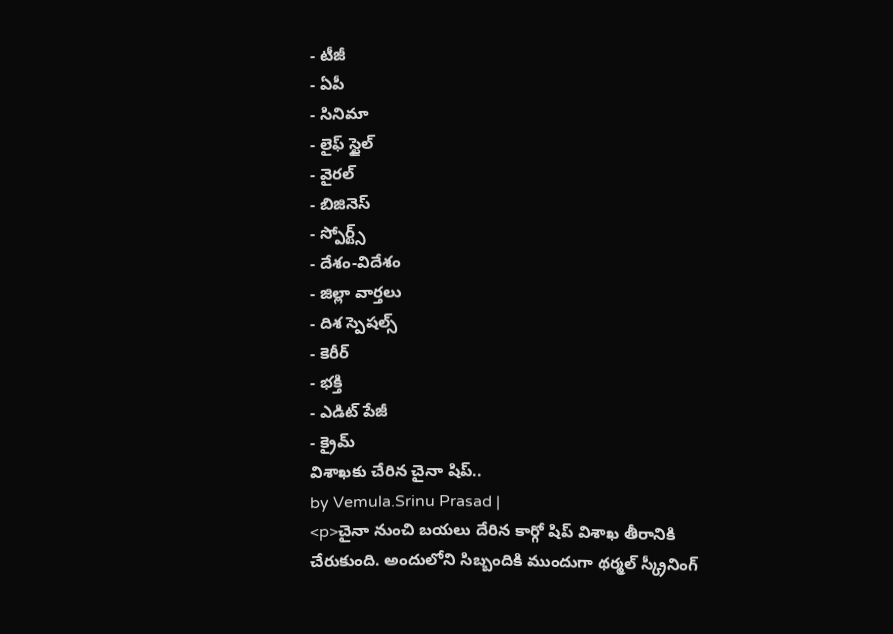- టీజీ
- ఏపీ
- సినిమా
- లైఫ్ స్టైల్
- వైరల్
- బిజినెస్
- స్పోర్ట్స్
- దేశం-విదేశం
- జిల్లా వార్తలు
- దిశ స్పెషల్స్
- కెరీర్
- భక్తి
- ఎడిట్ పేజీ
- క్రైమ్
విశాఖకు చేరిన చైనా షిప్..
by Vemula.Srinu Prasad |
<p>చైనా నుంచి బయలు దేరిన కార్గో షిప్ విశాఖ తీరానికి చేరుకుంది. అందులోని సిబ్బందికి ముందుగా థర్మల్ స్క్రీనింగ్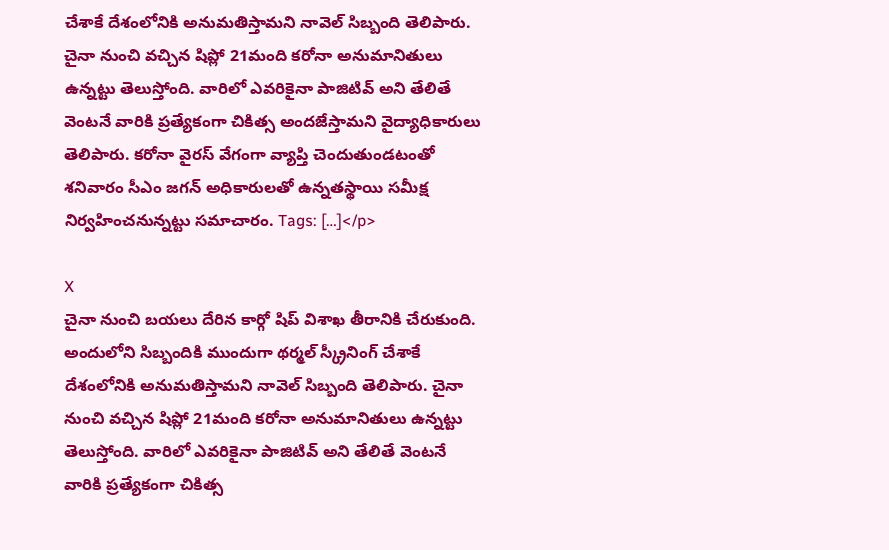చేశాకే దేశంలోనికి అనుమతిస్తామని నావెల్ సిబ్బంది తెలిపారు. చైనా నుంచి వచ్చిన షిప్లో 21మంది కరోనా అనుమానితులు ఉన్నట్టు తెలుస్తోంది. వారిలో ఎవరికైనా పాజిటివ్ అని తేలితే వెంటనే వారికి ప్రత్యేకంగా చికిత్స అందజేస్తామని వైద్యాధికారులు తెలిపారు. కరోనా వైరస్ వేగంగా వ్యాప్తి చెందుతుండటంతో శనివారం సీఎం జగన్ అధికారులతో ఉన్నతస్థాయి సమీక్ష నిర్వహించనున్నట్టు సమాచారం. Tags: […]</p>

X
చైనా నుంచి బయలు దేరిన కార్గో షిప్ విశాఖ తీరానికి చేరుకుంది. అందులోని సిబ్బందికి ముందుగా థర్మల్ స్క్రీనింగ్ చేశాకే దేశంలోనికి అనుమతిస్తామని నావెల్ సిబ్బంది తెలిపారు. చైనా నుంచి వచ్చిన షిప్లో 21మంది కరోనా అనుమానితులు ఉన్నట్టు తెలుస్తోంది. వారిలో ఎవరికైనా పాజిటివ్ అని తేలితే వెంటనే వారికి ప్రత్యేకంగా చికిత్స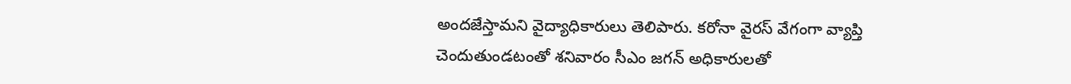అందజేస్తామని వైద్యాధికారులు తెలిపారు. కరోనా వైరస్ వేగంగా వ్యాప్తి చెందుతుండటంతో శనివారం సీఎం జగన్ అధికారులతో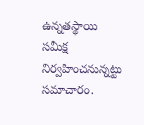ఉన్నతస్థాయి సమీక్ష నిర్వహించనున్నట్టు సమాచారం.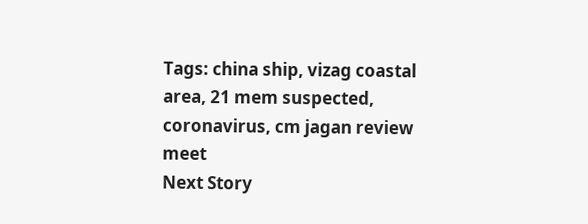Tags: china ship, vizag coastal area, 21 mem suspected, coronavirus, cm jagan review meet
Next Story